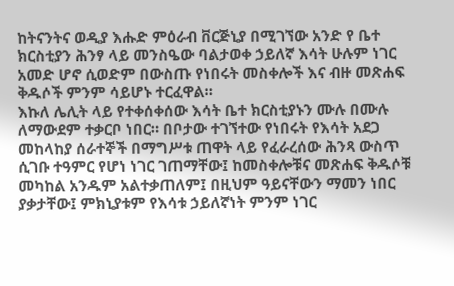ከትናንትና ወዲያ እሑድ ምዕራብ ቨርጅኒያ በሚገኘው አንድ የ ቤተ ክርስቲያን ሕንፃ ላይ መንስዔው ባልታወቀ ኃይለኛ እሳት ሁሉም ነገር አመድ ሆኖ ሲወድም በውስጡ የነበሩት መስቀሎች እና ብዙ መጽሐፍ ቅዱሶች ምንም ሳይሆኑ ተርፈዋል።
እኩለ ሌሊት ላይ የተቀሰቀሰው እሳት ቤተ ክርስቲያኑን ሙሉ በሙሉ ለማውደም ተቃርቦ ነበር። በቦታው ተገኘተው የነበሩት የእሳት አደጋ መከላከያ ሰራተኞች በማግሥቱ ጠዋት ላይ የፈራረሰው ሕንጻ ውስጥ ሲገቡ ተዓምር የሆነ ነገር ገጠማቸው፤ ከመስቀሎቹና መጽሐፍ ቅዱሶቹ መካከል አንዱም አልተቃጠለም፤ በዚህም ዓይናቸውን ማመን ነበር ያቃታቸው፤ ምክኒያቱም የእሳቱ ኃይለኛነት ምንም ነገር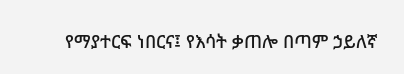የማያተርፍ ነበርና፤ የእሳት ቃጠሎ በጣም ኃይለኛ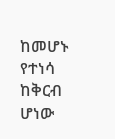ከመሆኑ የተነሳ ከቅርብ ሆነው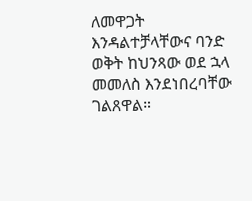ለመዋጋት እንዳልተቻላቸውና ባንድ ወቅት ከህንጻው ወደ ኋላ መመለስ እንደነበረባቸው ገልጸዋል።